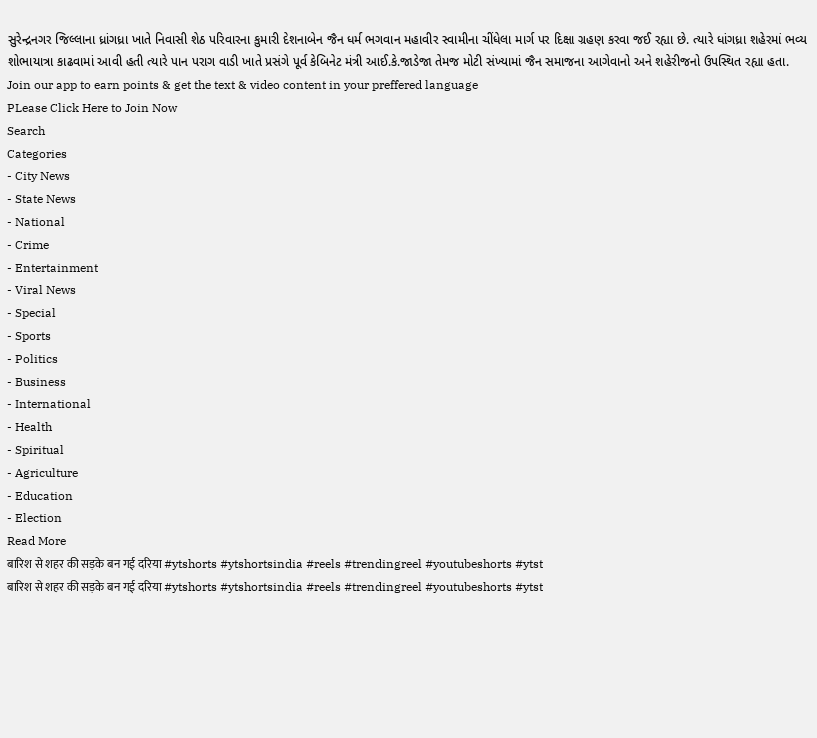સુરેન્દ્રનગર જિલ્લાના ધ્રાંગધ્રા ખાતે નિવાસી શેઠ પરિવારના કુમારી દેશનાબેન જૈન ધર્મ ભગવાન મહાવીર સ્વામીના ચીંધેલા માર્ગ પર દિક્ષા ગ્રહણ કરવા જઈ રહ્યા છે. ત્યારે ધાંગધ્રા શહેરમાં ભવ્ય શોભાયાત્રા કાઢવામાં આવી હતી ત્યારે પાન પરાગ વાડી ખાતે પ્રસંગે પૂર્વ કેબિનેટ મંત્રી આઈ.કે.જાડેજા તેમજ મોટી સંખ્યામાં જૈન સમાજના આગેવાનો અને શહેરીજનો ઉપસ્થિત રહ્યા હતા.
Join our app to earn points & get the text & video content in your preffered language
PLease Click Here to Join Now
Search
Categories
- City News
- State News
- National
- Crime
- Entertainment
- Viral News
- Special
- Sports
- Politics
- Business
- International
- Health
- Spiritual
- Agriculture
- Education
- Election
Read More
बारिश से शहर की सड़के बन गई दरिया #ytshorts #ytshortsindia #reels #trendingreel #youtubeshorts #ytst
बारिश से शहर की सड़के बन गई दरिया #ytshorts #ytshortsindia #reels #trendingreel #youtubeshorts #ytst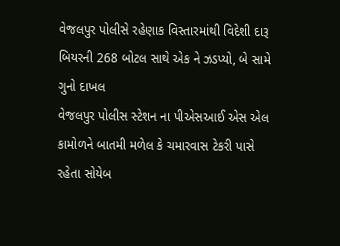વેજલપુર પોલીસે રહેણાક વિસ્તારમાંથી વિદેશી દારૂ બિયરની 268 બોટલ સાથે એક ને ઝડપ્યો, બે સામે ગુનો દાખલ
વેજલપુર પોલીસ સ્ટેશન ના પીએસઆઈ એસ એલ કામોળને બાતમી મળેલ કે ચમારવાસ ટેકરી પાસે રહેતા સોયેબ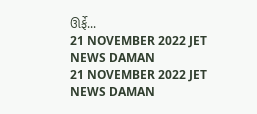ઊર્ફે...
21 NOVEMBER 2022 JET NEWS DAMAN
21 NOVEMBER 2022 JET NEWS DAMAN